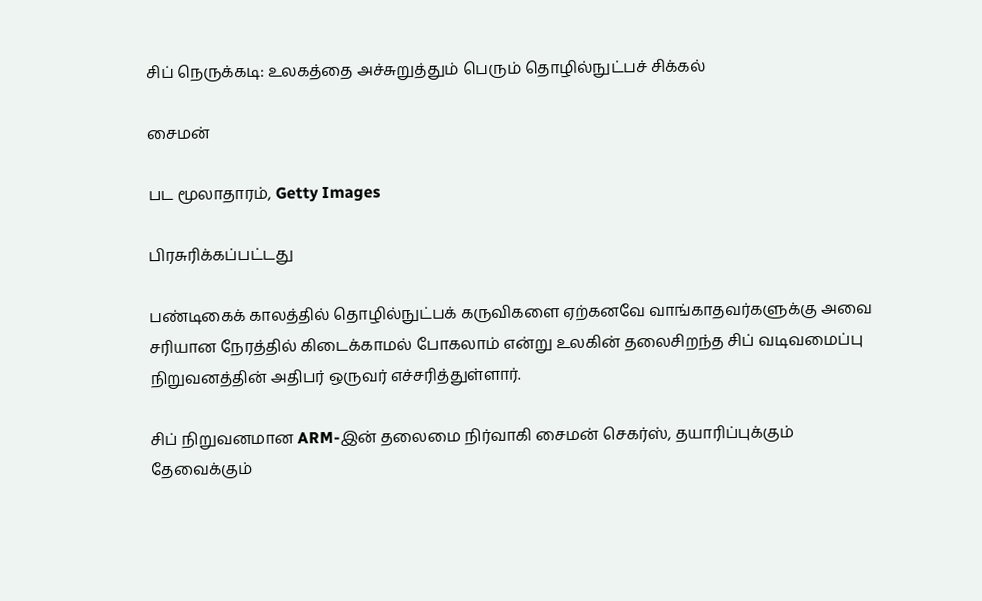சிப் நெருக்கடி: உலகத்தை அச்சுறுத்தும் பெரும் தொழில்நுட்பச் சிக்கல்

சைமன்

பட மூலாதாரம், Getty Images

பிரசுரிக்கப்பட்டது

பண்டிகைக் காலத்தில் தொழில்நுட்பக் கருவிகளை ஏற்கனவே வாங்காதவர்களுக்கு அவை சரியான நேரத்தில் கிடைக்காமல் போகலாம் என்று உலகின் தலைசிறந்த சிப் வடிவமைப்பு நிறுவனத்தின் அதிபர் ஒருவர் எச்சரித்துள்ளார்.

சிப் நிறுவனமான ARM-இன் தலைமை நிர்வாகி சைமன் செகர்ஸ், தயாரிப்புக்கும் தேவைக்கும்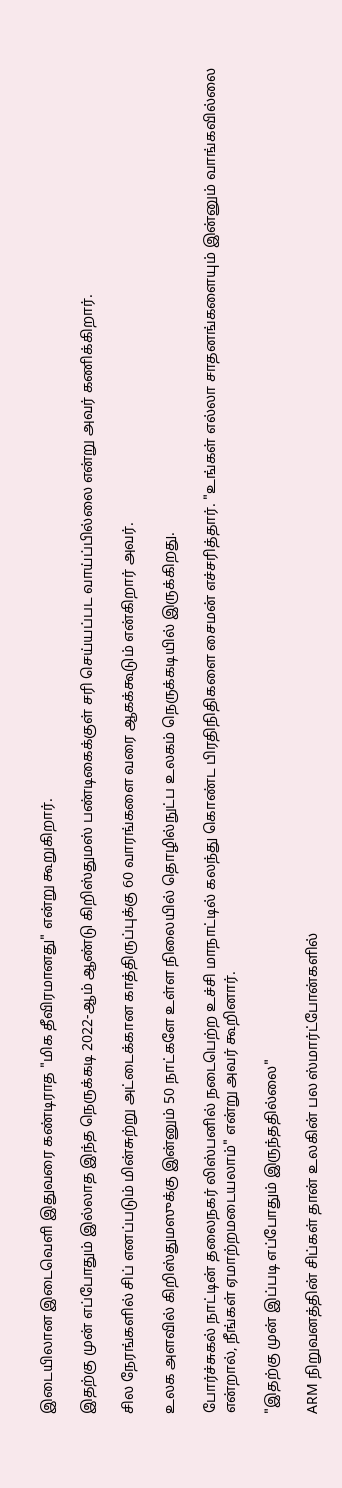இடையிலான இடைவெளி இதுவரை கண்டிராத "மிக தீவிரமானது" என்று கூறுகிறார்.

இதற்கு முன் எப்போதும் இல்லாத இந்த நெருக்கடி 2022-ஆம் ஆண்டு கிறிஸ்துமஸ் பண்டிகைக்குள் சரி செய்யப்பட வாய்ப்பில்லை என்று அவர் கணிக்கிறார்.

சில நேரங்களில் சிப் எனப்படும் மின்சுற்று அட்டைக்கான காத்திருப்புக்கு 60 வாரங்களை வரை ஆகக்கூடும் என்கிறார் அவர்.

உலக அளவில் கிறிஸ்துமஸுக்கு இன்னும் 50 நாட்களே உள்ள நிலையில் தொழில்நுட்ப உலகம் நெருக்கடியில் இருக்கிறது.

போர்ச்சுகல் நாட்டின் தலைநகர் லிஸ்பனில் நடைபெற்ற உச்சி மாநாட்டில் கலந்து கொண்ட பிரதிநிதிகளை சைமன் எச்சரித்தார். "உங்கள் எல்லா சாதனங்களையும் இன்னும் வாங்கவில்லை என்றால், நீங்கள் ஏமாற்றமடையலாம்" என்று அவர் கூறினார்.

"இதற்கு முன் இப்படி எப்போதும் இருந்ததில்லை"

ARM நிறுவனத்தின் சிப்கள் தான் உலகின் பல ஸ்மார்ட்போன்களில்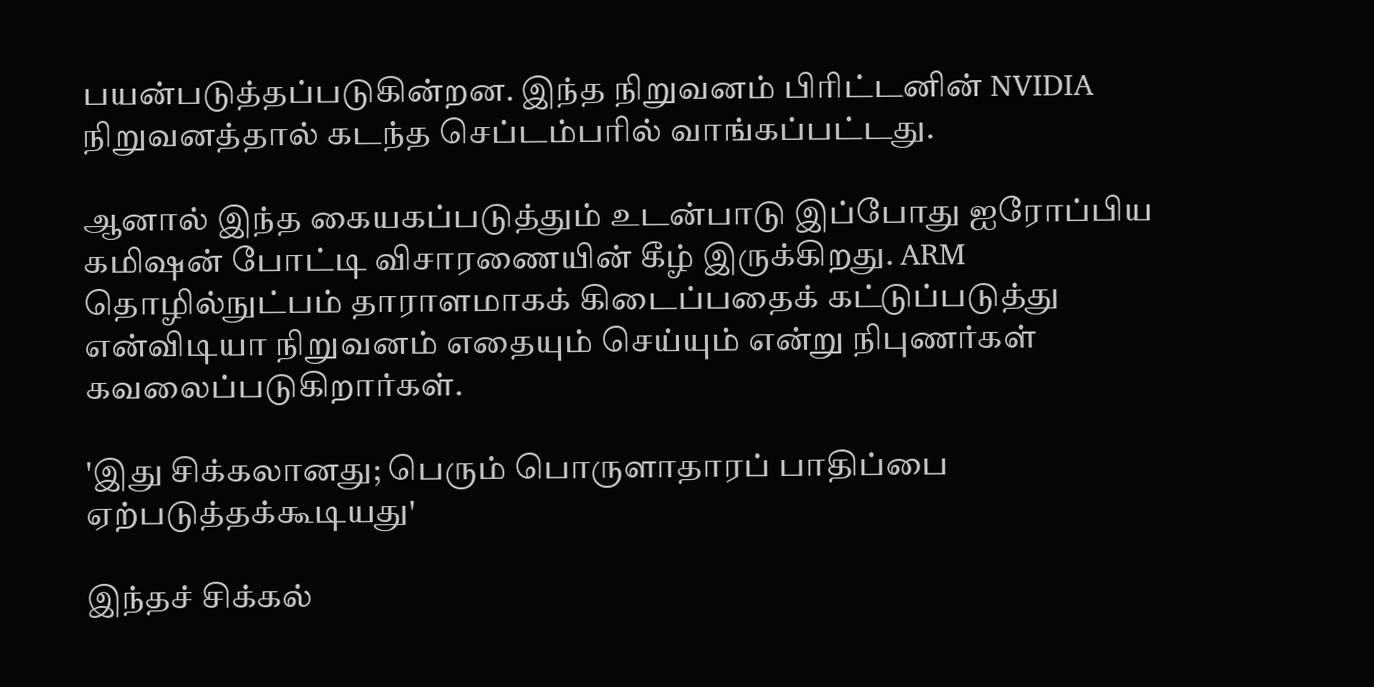பயன்படுத்தப்படுகின்றன. இந்த நிறுவனம் பிரிட்டனின் NVIDIA நிறுவனத்தால் கடந்த செப்டம்பரில் வாங்கப்பட்டது.

ஆனால் இந்த கையகப்படுத்தும் உடன்பாடு இப்போது ஐரோப்பிய கமிஷன் போட்டி விசாரணையின் கீழ் இருக்கிறது. ARM தொழில்நுட்பம் தாராளமாகக் கிடைப்பதைக் கட்டுப்படுத்து என்விடியா நிறுவனம் எதையும் செய்யும் என்று நிபுணர்கள் கவலைப்படுகிறார்கள்.

'இது சிக்கலானது; பெரும் பொருளாதாரப் பாதிப்பை ஏற்படுத்தக்கூடியது'

இந்தச் சிக்கல்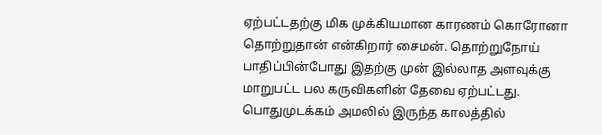ஏற்பட்டதற்கு மிக முக்கியமான காரணம் கொரோனா தொற்றுதான் என்கிறார் சைமன். தொற்றுநோய் பாதிப்பின்போது இதற்கு முன் இல்லாத அளவுக்கு மாறுபட்ட பல கருவிகளின் தேவை ஏற்பட்டது. பொதுமுடக்கம் அமலில் இருந்த காலத்தில்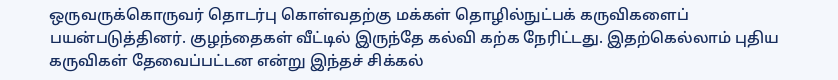ஒருவருக்கொருவர் தொடர்பு கொள்வதற்கு மக்கள் தொழில்நுட்பக் கருவிகளைப் பயன்படுத்தினர். குழந்தைகள் வீட்டில் இருந்தே கல்வி கற்க நேரிட்டது. இதற்கெல்லாம் புதிய கருவிகள் தேவைப்பட்டன என்று இந்தச் சிக்கல்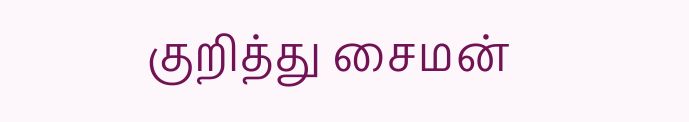குறித்து சைமன்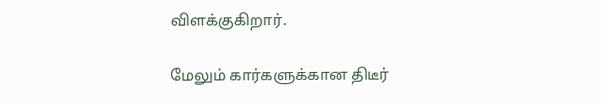விளக்குகிறார்.

மேலும் கார்களுக்கான திடீர்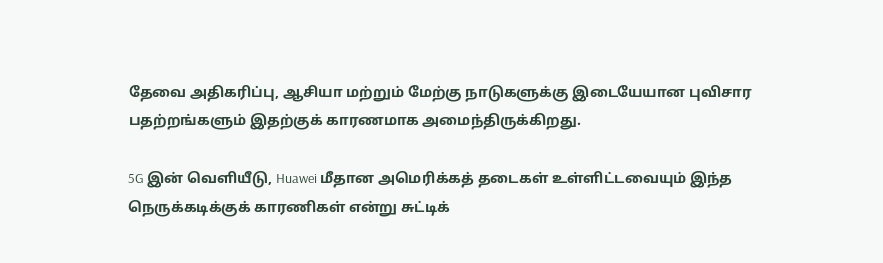தேவை அதிகரிப்பு, ஆசியா மற்றும் மேற்கு நாடுகளுக்கு இடையேயான புவிசார பதற்றங்களும் இதற்குக் காரணமாக அமைந்திருக்கிறது.

5G இன் வெளியீடு, Huawei மீதான அமெரிக்கத் தடைகள் உள்ளிட்டவையும் இந்த நெருக்கடிக்குக் காரணிகள் என்று சுட்டிக்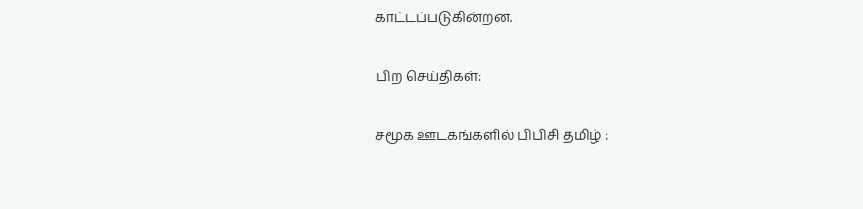காட்டப்படுகின்றன.

பிற செய்திகள்:

சமூக ஊடகங்களில் பிபிசி தமிழ் :